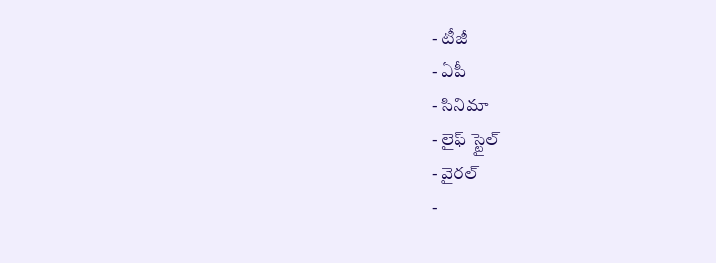- టీజీ
- ఏపీ
- సినిమా
- లైఫ్ స్టైల్
- వైరల్
-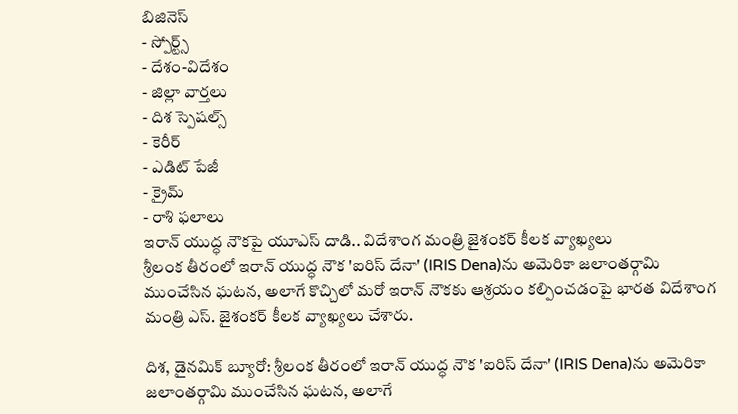బిజినెస్
- స్పోర్ట్స్
- దేశం-విదేశం
- జిల్లా వార్తలు
- దిశ స్పెషల్స్
- కెరీర్
- ఎడిట్ పేజీ
- క్రైమ్
- రాశి ఫలాలు
ఇరాన్ యుద్ధ నౌకపై యూఎస్ దాడి.. విదేశాంగ మంత్రి జైశంకర్ కీలక వ్యాఖ్యలు
శ్రీలంక తీరంలో ఇరాన్ యుద్ధ నౌక 'ఐరిస్ దేనా' (IRIS Dena)ను అమెరికా జలాంతర్గామి ముంచేసిన ఘటన, అలాగే కొచ్చిలో మరో ఇరాన్ నౌకకు ఆశ్రయం కల్పించడంపై భారత విదేశాంగ మంత్రి ఎస్. జైశంకర్ కీలక వ్యాఖ్యలు చేశారు.

దిశ, డైనమిక్ బ్యూరో: శ్రీలంక తీరంలో ఇరాన్ యుద్ధ నౌక 'ఐరిస్ దేనా' (IRIS Dena)ను అమెరికా జలాంతర్గామి ముంచేసిన ఘటన, అలాగే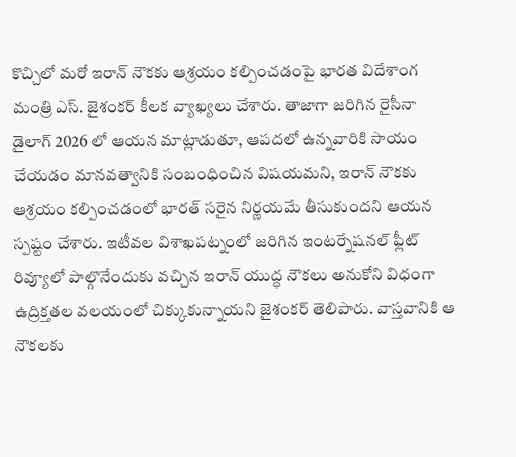కొచ్చిలో మరో ఇరాన్ నౌకకు ఆశ్రయం కల్పించడంపై భారత విదేశాంగ మంత్రి ఎస్. జైశంకర్ కీలక వ్యాఖ్యలు చేశారు. తాజాగా జరిగిన రైసీనా డైలాగ్ 2026 లో ఆయన మాట్లాడుతూ, ఆపదలో ఉన్నవారికి సాయం చేయడం మానవత్వానికి సంబంధించిన విషయమని, ఇరాన్ నౌకకు ఆశ్రయం కల్పించడంలో భారత్ సరైన నిర్ణయమే తీసుకుందని ఆయన స్పష్టం చేశారు. ఇటీవల విశాఖపట్నంలో జరిగిన ఇంటర్నేషనల్ ఫ్లీట్ రివ్యూలో పాల్గొనేందుకు వచ్చిన ఇరాన్ యుద్ధ నౌకలు అనుకోని విధంగా ఉద్రిక్తతల వలయంలో చిక్కుకున్నాయని జైశంకర్ తెలిపారు. వాస్తవానికి ఆ నౌకలకు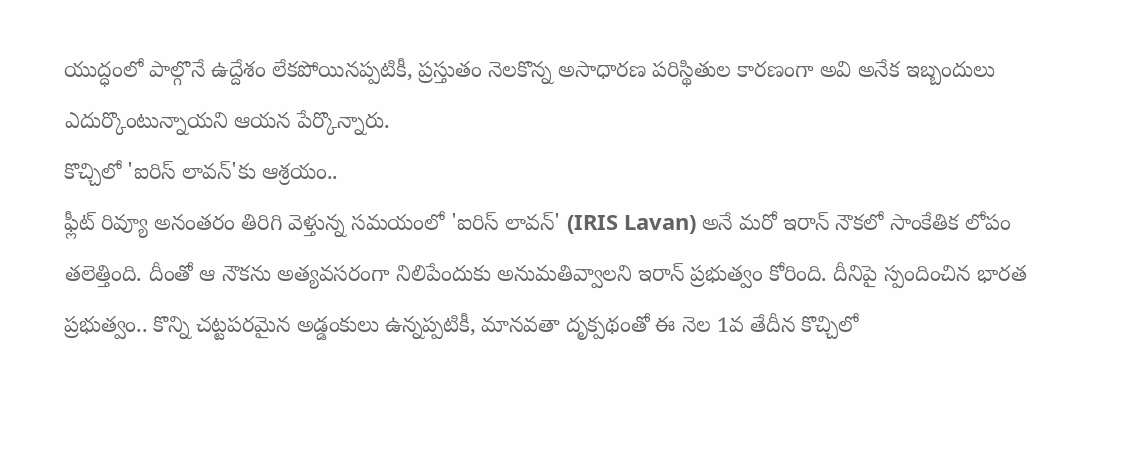యుద్ధంలో పాల్గొనే ఉద్దేశం లేకపోయినప్పటికీ, ప్రస్తుతం నెలకొన్న అసాధారణ పరిస్థితుల కారణంగా అవి అనేక ఇబ్బందులు ఎదుర్కొంటున్నాయని ఆయన పేర్కొన్నారు.
కొచ్చిలో 'ఐరిస్ లావన్'కు ఆశ్రయం..
ఫ్లీట్ రివ్యూ అనంతరం తిరిగి వెళ్తున్న సమయంలో 'ఐరిస్ లావన్' (IRIS Lavan) అనే మరో ఇరాన్ నౌకలో సాంకేతిక లోపం తలెత్తింది. దీంతో ఆ నౌకను అత్యవసరంగా నిలిపేందుకు అనుమతివ్వాలని ఇరాన్ ప్రభుత్వం కోరింది. దీనిపై స్పందించిన భారత ప్రభుత్వం.. కొన్ని చట్టపరమైన అడ్డంకులు ఉన్నప్పటికీ, మానవతా దృక్పథంతో ఈ నెల 1వ తేదీన కొచ్చిలో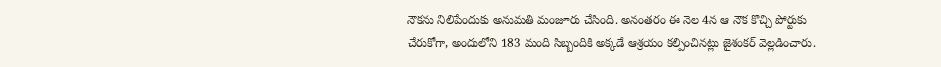నౌకను నిలిపేందుకు అనుమతి మంజూరు చేసింది. అనంతరం ఈ నెల 4న ఆ నౌక కొచ్చి పోర్టుకు చేరుకోగా, అందులోని 183 మంది సిబ్బందికి అక్కడే ఆశ్రయం కల్పించినట్లు జైశంకర్ వెల్లడించారు.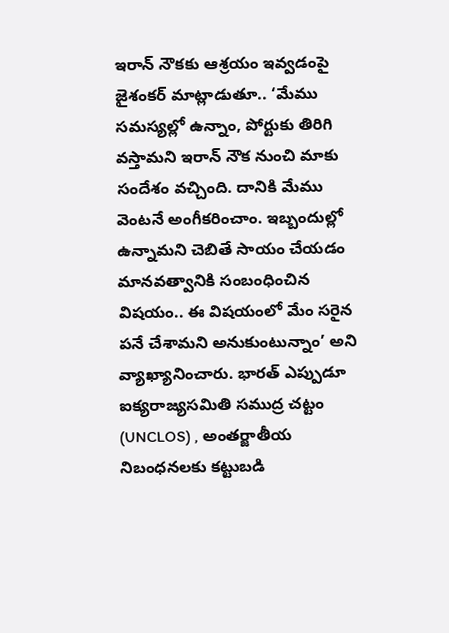ఇరాన్ నౌకకు ఆశ్రయం ఇవ్వడంపై జైశంకర్ మాట్లాడుతూ.. ‘మేము సమస్యల్లో ఉన్నాం, పోర్టుకు తిరిగి వస్తామని ఇరాన్ నౌక నుంచి మాకు సందేశం వచ్చింది. దానికి మేము వెంటనే అంగీకరించాం. ఇబ్బందుల్లో ఉన్నామని చెబితే సాయం చేయడం మానవత్వానికి సంబంధించిన విషయం.. ఈ విషయంలో మేం సరైన పనే చేశామని అనుకుంటున్నాం’ అని వ్యాఖ్యానించారు. భారత్ ఎప్పుడూ ఐక్యరాజ్యసమితి సముద్ర చట్టం (UNCLOS) , అంతర్జాతీయ నిబంధనలకు కట్టుబడి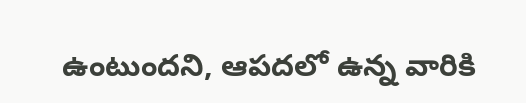ఉంటుందని, ఆపదలో ఉన్న వారికి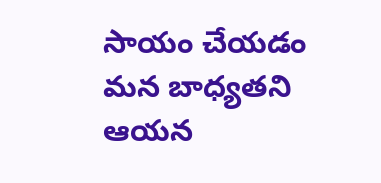సాయం చేయడం మన బాధ్యతని ఆయన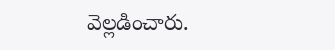వెల్లడించారు.